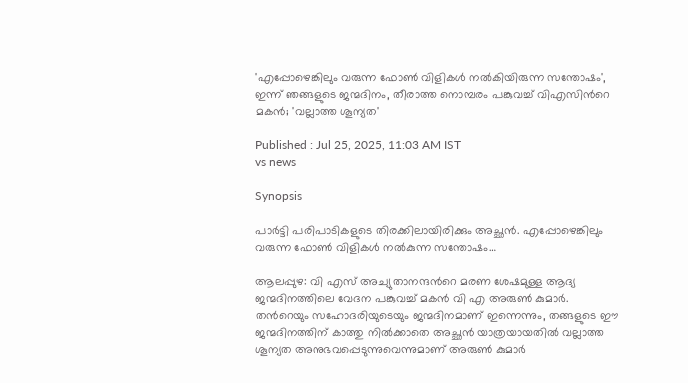'എപ്പോഴെങ്കിലും വരുന്ന ഫോൺ വിളികൾ നൽകിയിരുന്ന സന്തോഷം', ഇന്ന് ഞങ്ങളുടെ ജന്മദിനം, തീരാത്ത നൊമ്പരം പങ്കുവച്ച് വിഎസിന്‍റെ മകൻ; 'വല്ലാത്ത ശൂന്യത'

Published : Jul 25, 2025, 11:03 AM IST
vs news

Synopsis

പാർട്ടി പരിപാടികളുടെ തിരക്കിലായിരിക്കും അച്ഛൻ. എപ്പോഴെങ്കിലും വരുന്ന ഫോൺ വിളികൾ നൽകുന്ന സന്തോഷം…

ആലപ്പുഴ: വി എസ് അച്യുതാനന്ദന്‍റെ മരണ ശേഷമുള്ള ആദ്യ ജന്മദിനത്തിലെ വേദന പങ്കുവച്ച് മകൻ വി എ അരുൺ കുമാർ. തന്‍റെയും സഹോദരിയുടെയും ജന്മദിനമാണ് ഇന്നെന്നും, തങ്ങളുടെ ഈ ജന്മദിനത്തിന് കാത്തു നിൽക്കാതെ അച്ഛൻ യാത്രയായതിൽ വല്ലാത്ത ശൂന്യത അനുഭവപ്പെടുന്നുവെന്നുമാണ് അരുൺ കുമാർ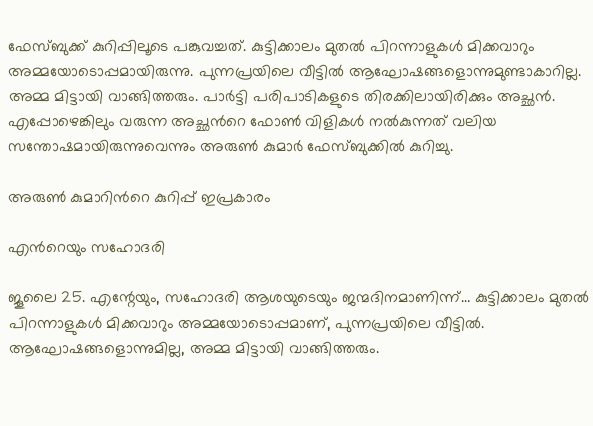ഫേസ്ബുക്ക് കുറിപ്പിലൂടെ പങ്കുവച്ചത്. കുട്ടിക്കാലം മുതൽ പിറന്നാളുകൾ മിക്കവാറും അമ്മയോടൊപ്പമായിരുന്നു. പുന്നപ്രയിലെ വീട്ടിൽ ആഘോഷങ്ങളൊന്നുമുണ്ടാകാറില്ല. അമ്മ മിട്ടായി വാങ്ങിത്തരും. പാർട്ടി പരിപാടികളുടെ തിരക്കിലായിരിക്കും അച്ഛൻ. എപ്പോഴെങ്കിലും വരുന്ന അച്ഛന്‍റെ ഫോൺ വിളികൾ നൽകുന്നത് വലിയ സന്തോഷമായിരുന്നുവെന്നും അരുൺ കുമാർ ഫേസ്ബുക്കിൽ കുറിച്ചു.

അരുൺ കുമാറിന്‍റെ കുറിപ്പ് ഇപ്രകാരം

എന്‍റെയും സഹോദരി

ജൂലൈ 25. എന്റേയും, സഹോദരി ആശയുടെയും ജന്മദിനമാണിന്ന്… കുട്ടിക്കാലം മുതൽ പിറന്നാളുകൾ മിക്കവാറും അമ്മയോടൊപ്പമാണ്, പുന്നപ്രയിലെ വീട്ടിൽ. ആഘോഷങ്ങളൊന്നുമില്ല, അമ്മ മിട്ടായി വാങ്ങിത്തരും.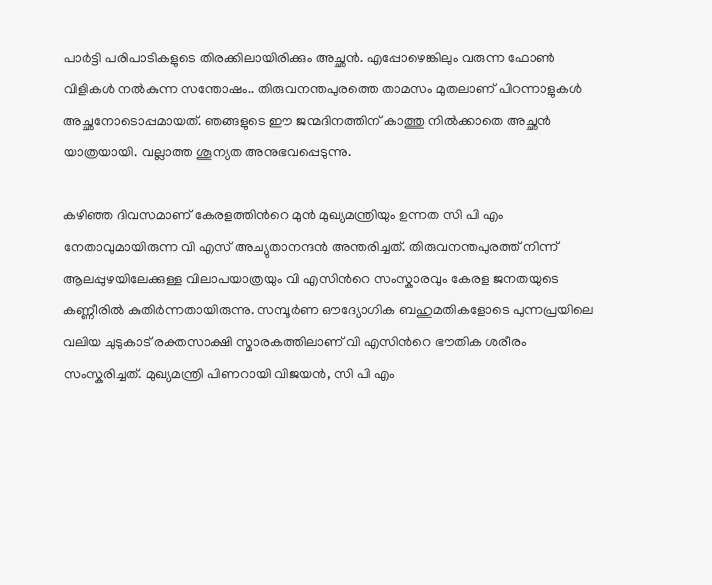പാർട്ടി പരിപാടികളുടെ തിരക്കിലായിരിക്കും അച്ഛൻ. എപ്പോഴെങ്കിലും വരുന്ന ഫോൺ വിളികൾ നൽകുന്ന സന്തോഷം.. തിരുവനന്തപുരത്തെ താമസം മുതലാണ് പിറന്നാളുകൾ അച്ഛനോടൊപ്പമായത്. ഞങ്ങളുടെ ഈ ജന്മദിനത്തിന് കാത്തു നിൽക്കാതെ അച്ഛൻ യാത്രയായി. വല്ലാത്ത ശൂന്യത അനുഭവപ്പെടുന്നു.

കഴിഞ്ഞ ദിവസമാണ് കേരളത്തിന്‍റെ മുൻ മുഖ്യമന്ത്രിയും ഉന്നത സി പി എം നേതാവുമായിരുന്ന വി എസ് അച്യുതാനന്ദൻ അന്തരിച്ചത്. തിരുവനന്തപുരത്ത് നിന്ന് ആലപ്പുഴയിലേക്കുള്ള വിലാപയാത്രയും വി എസിന്‍റെ സംസ്കാരവും കേരള ജനതയുടെ കണ്ണീരിൽ കുതി‍ർന്നതായിരുന്നു. സമ്പൂർണ ഔദ്യോഗിക ബഹുമതികളോടെ പുന്നപ്രയിലെ വലിയ ചുടുകാട് രക്തസാക്ഷി സ്മാരകത്തിലാണ് വി എസിന്‍റെ ഭൗതിക ശരീരം സംസ്കരിച്ചത്. മുഖ്യമന്ത്രി പിണറായി വിജയൻ, സി പി എം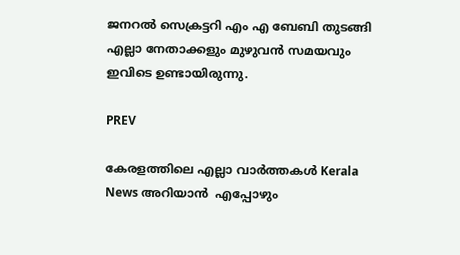ജനറൽ സെക്രട്ടറി എം എ ബേബി തുടങ്ങി എല്ലാ നേതാക്കളും മുഴുവൻ സമയവും ഇവിടെ ഉണ്ടായിരുന്നു.

PREV

കേരളത്തിലെ എല്ലാ വാർത്തകൾ Kerala News അറിയാൻ  എപ്പോഴും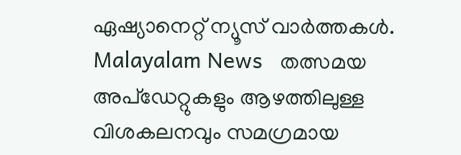ഏഷ്യാനെറ്റ് ന്യൂസ് വാർത്തകൾ.  Malayalam News   തത്സമയ അപ്‌ഡേറ്റുകളും ആഴത്തിലുള്ള വിശകലനവും സമഗ്രമായ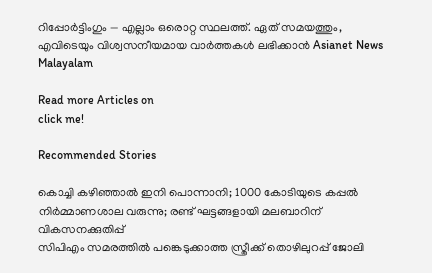റിപ്പോർട്ടിംഗും — എല്ലാം ഒരൊറ്റ സ്ഥലത്ത്. ഏത് സമയത്തും, എവിടെയും വിശ്വസനീയമായ വാർത്തകൾ ലഭിക്കാൻ Asianet News Malayalam

Read more Articles on
click me!

Recommended Stories

കൊച്ചി കഴിഞ്ഞാൽ ഇനി പൊന്നാനി; 1000 കോടിയുടെ കപ്പൽ നിർമ്മാണശാല വരുന്നു; രണ്ട് ഘട്ടങ്ങളായി മലബാറിന് വികസനക്കുതിപ്പ്
സിപിഎം സമരത്തിൽ പങ്കെടുക്കാത്ത സ്ത്രീക്ക് തൊഴിലുറപ്പ് ജോലി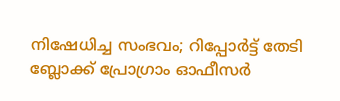നിഷേധിച്ച സംഭവം; റിപ്പോർട്ട് തേടി ബ്ലോക്ക് പ്രോഗ്രാം ഓഫീസർ